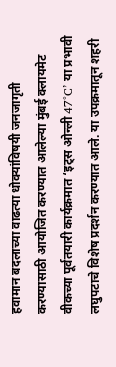हवामान बदलाच्या वाढत्या धोक्यांविषयी जनजागृती करण्यासाठी आयोजित करण्यात आलेल्या मुंबई क्लायमेट वीकच्या पूर्वतयारी कार्यक्रमात ‘इट्स ओन्ली 47°C’ या प्रभावी लघुपटाचे विशेष प्रदर्शन करण्यात आले. या उपक्रमातून शहरी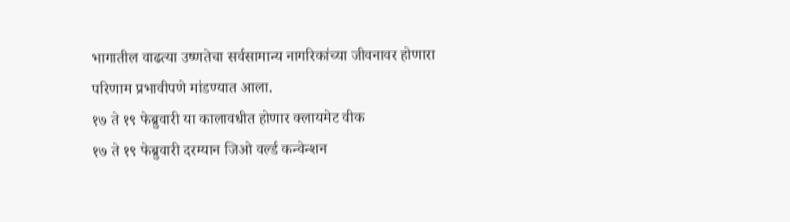भागातील वाढत्या उष्णतेचा सर्वसामान्य नागरिकांच्या जीवनावर होणारा परिणाम प्रभावीपणे मांडण्यात आला.
१७ ते १९ फेब्रुवारी या कालावधीत होणार क्लायमेट वीक
१७ ते १९ फेब्रुवारी दरम्यान जिओ वर्ल्ड कन्वेन्शन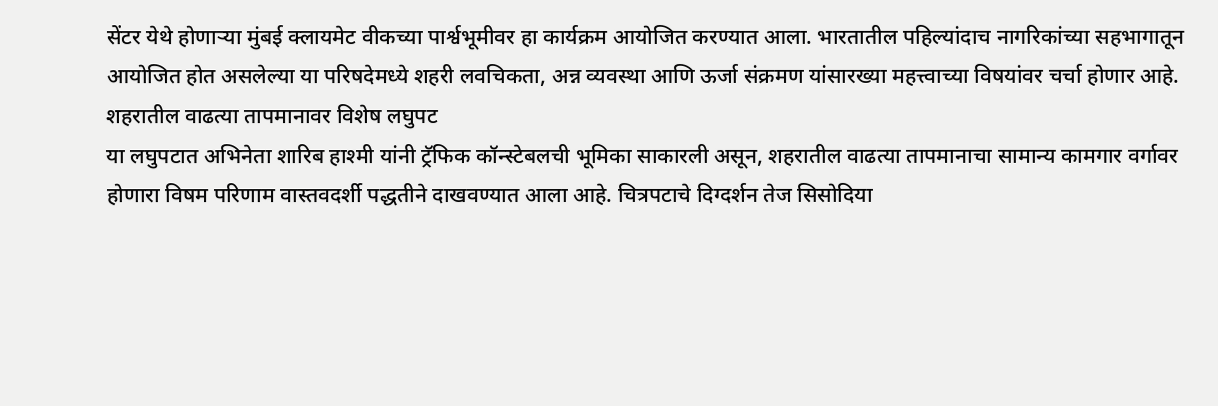सेंटर येथे होणाऱ्या मुंबई क्लायमेट वीकच्या पार्श्वभूमीवर हा कार्यक्रम आयोजित करण्यात आला. भारतातील पहिल्यांदाच नागरिकांच्या सहभागातून आयोजित होत असलेल्या या परिषदेमध्ये शहरी लवचिकता, अन्न व्यवस्था आणि ऊर्जा संक्रमण यांसारख्या महत्त्वाच्या विषयांवर चर्चा होणार आहे.
शहरातील वाढत्या तापमानावर विशेष लघुपट
या लघुपटात अभिनेता शारिब हाश्मी यांनी ट्रॅफिक कॉन्स्टेबलची भूमिका साकारली असून, शहरातील वाढत्या तापमानाचा सामान्य कामगार वर्गावर होणारा विषम परिणाम वास्तवदर्शी पद्धतीने दाखवण्यात आला आहे. चित्रपटाचे दिग्दर्शन तेज सिसोदिया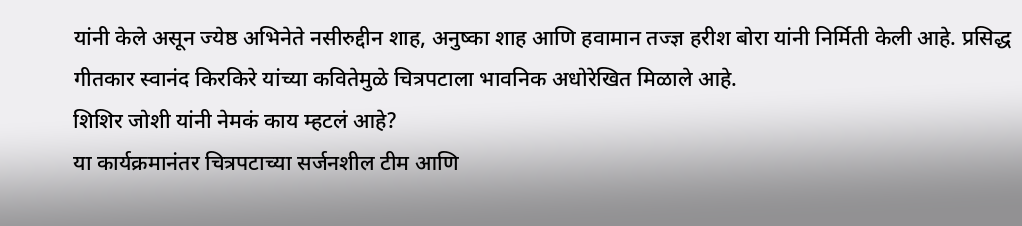यांनी केले असून ज्येष्ठ अभिनेते नसीरुद्दीन शाह, अनुष्का शाह आणि हवामान तज्ज्ञ हरीश बोरा यांनी निर्मिती केली आहे. प्रसिद्ध गीतकार स्वानंद किरकिरे यांच्या कवितेमुळे चित्रपटाला भावनिक अधोरेखित मिळाले आहे.
शिशिर जोशी यांनी नेमकं काय म्हटलं आहे?
या कार्यक्रमानंतर चित्रपटाच्या सर्जनशील टीम आणि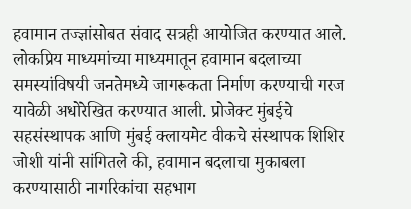हवामान तज्ज्ञांसोबत संवाद सत्रही आयोजित करण्यात आले. लोकप्रिय माध्यमांच्या माध्यमातून हवामान बदलाच्या समस्यांविषयी जनतेमध्ये जागरूकता निर्माण करण्याची गरज यावेळी अधोरेखित करण्यात आली. प्रोजेक्ट मुंबईचे सहसंस्थापक आणि मुंबई क्लायमेट वीकचे संस्थापक शिशिर जोशी यांनी सांगितले की, हवामान बदलाचा मुकाबला करण्यासाठी नागरिकांचा सहभाग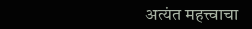अत्यंत महत्त्वाचा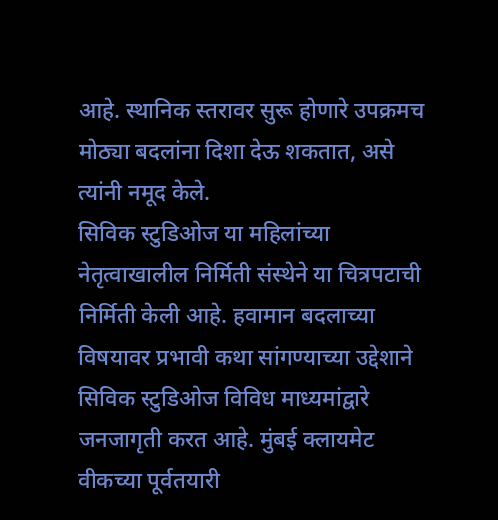आहे. स्थानिक स्तरावर सुरू होणारे उपक्रमच मोठ्या बदलांना दिशा देऊ शकतात, असे त्यांनी नमूद केले.
सिविक स्टुडिओज या महिलांच्या नेतृत्वाखालील निर्मिती संस्थेने या चित्रपटाची निर्मिती केली आहे. हवामान बदलाच्या विषयावर प्रभावी कथा सांगण्याच्या उद्देशाने सिविक स्टुडिओज विविध माध्यमांद्वारे जनजागृती करत आहे. मुंबई क्लायमेट वीकच्या पूर्वतयारी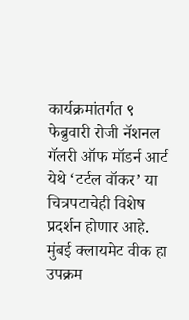कार्यक्रमांतर्गत ९ फेब्रुवारी रोजी नॅशनल गॅलरी ऑफ मॉडर्न आर्ट येथे ‘टर्टल वॉकर’ या चित्रपटाचेही विशेष प्रदर्शन होणार आहे. मुंबई क्लायमेट वीक हा उपक्रम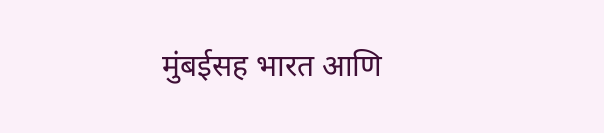मुंबईसह भारत आणि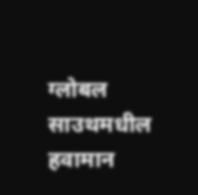ग्लोबल साउथमधील हवामान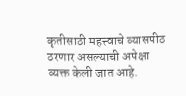कृतीसाठी महत्त्वाचे व्यासपीठ ठरणार असल्याची अपेक्षा व्यक्त केली जात आहे.